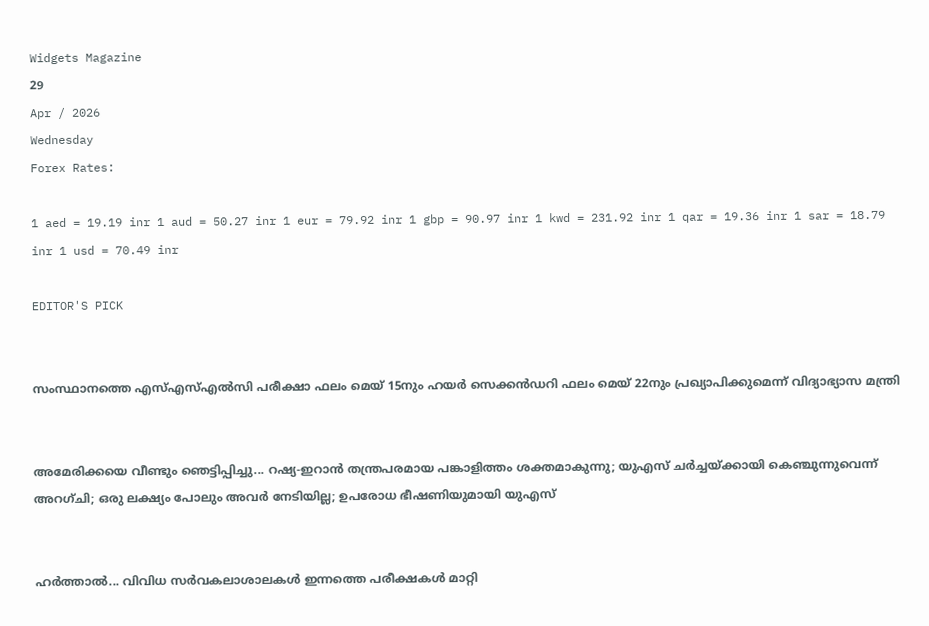Widgets Magazine
29
Apr / 2026
Wednesday
Forex Rates:

1 aed = 19.19 inr 1 aud = 50.27 inr 1 eur = 79.92 inr 1 gbp = 90.97 inr 1 kwd = 231.92 inr 1 qar = 19.36 inr 1 sar = 18.79 inr 1 usd = 70.49 inr

EDITOR'S PICK


സംസ്ഥാനത്തെ എസ്എസ്എൽസി പരീക്ഷാ ഫലം മെയ് 15നും ഹയർ സെക്കൻഡറി ഫലം മെയ് 22നും പ്രഖ്യാപിക്കുമെന്ന് വിദ്യാഭ്യാസ മന്ത്രി


അമേരിക്കയെ വീണ്ടും ഞെട്ടിപ്പിച്ചു... റഷ്യ-ഇറാൻ തന്ത്രപരമായ പങ്കാളിത്തം ശക്തമാകുന്നു; യുഎസ് ചർച്ചയ്ക്കായി കെഞ്ചുന്നുവെന്ന് അറഗ്ചി; ഒരു ലക്ഷ്യം പോലും അവർ നേടിയില്ല; ഉപരോധ ഭീഷണിയുമായി യുഎസ്


ഹര്‍ത്താല്‍... വിവിധ സർവകലാശാലകൾ ഇന്നത്തെ പരീക്ഷകൾ മാറ്റി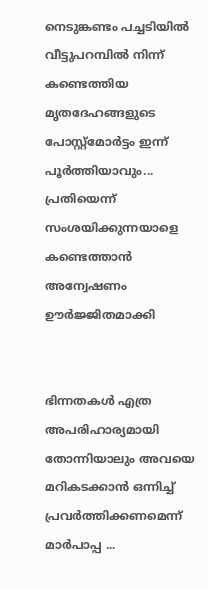നെടുങ്കണ്ടം പച്ചടിയിൽ വീട്ടുപറമ്പിൽ നിന്ന് കണ്ടെത്തിയ മൃതദേഹങ്ങളുടെ പോസ്റ്റ്മോർട്ടം ഇന്ന് പൂർത്തിയാവും... പ്രതിയെന്ന് സംശയിക്കുന്നയാളെ കണ്ടെത്താൻ അന്വേഷണം ഊർജ്ജിതമാക്കി


ഭിന്നതകൾ എത്ര അപരിഹാര്യമായി തോന്നിയാലും അവയെ മറികടക്കാൻ ഒന്നിച്ച്‌ പ്രവർത്തിക്കണമെന്ന് മാർപാപ്പ ...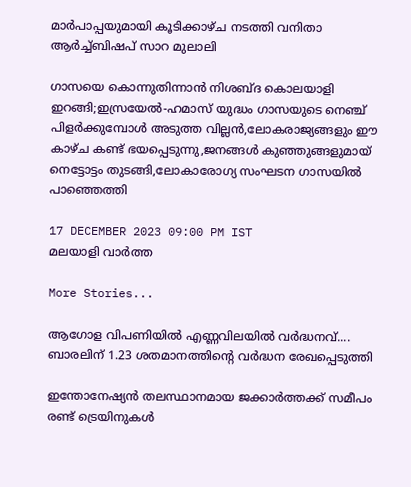മാർപാപ്പയുമായി കൂടിക്കാഴ്‌ച നടത്തി വനിതാ ആർച്ച്‌ബിഷപ് സാറ മുലാലി

ഗാസയെ കൊന്നുതിന്നാന്‍ നിശബ്ദ കൊലയാളി ഇറങ്ങി;ഇസ്രയേല്‍-ഹമാസ് യുദ്ധം ഗാസയുടെ നെഞ്ച് പിളര്‍ക്കുമ്പോള്‍ അടുത്ത വില്ലന്‍,ലോകരാജ്യങ്ങളും ഈ കാഴ്ച കണ്ട് ഭയപ്പെടുന്നു,ജനങ്ങള്‍ കുഞ്ഞുങ്ങളുമായ് നെട്ടോട്ടം തുടങ്ങി,ലോകാരോഗ്യ സംഘടന ഗാസയില്‍ പാഞ്ഞെത്തി

17 DECEMBER 2023 09:00 PM IST
മലയാളി വാര്‍ത്ത

More Stories...

ആഗോള വിപണിയില്‍ എണ്ണവിലയിൽ വർദ്ധനവ്.... ബാരലിന് 1.23 ശതമാനത്തിന്റെ വര്‍ദ്ധന രേഖപ്പെടുത്തി

ഇന്തോനേഷ്യൻ തലസ്ഥാനമായ ജക്കാർത്തക്ക് സമീപം രണ്ട് ട്രെയിനുകൾ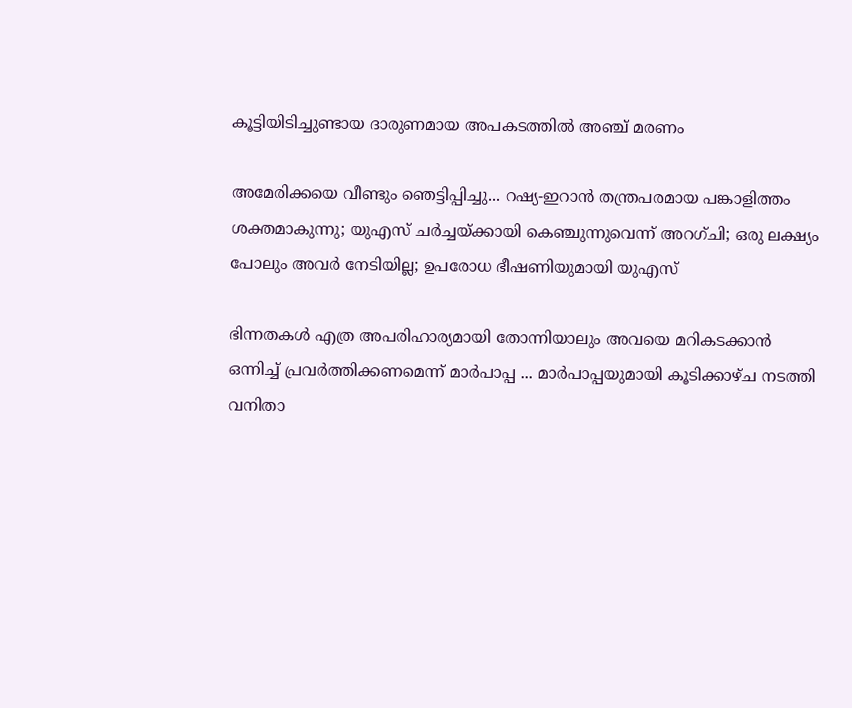കൂട്ടിയിടിച്ചുണ്ടായ ദാരുണമായ അപകടത്തിൽ അഞ്ച് മരണം

അമേരിക്കയെ വീണ്ടും ഞെട്ടിപ്പിച്ചു... റഷ്യ-ഇറാൻ തന്ത്രപരമായ പങ്കാളിത്തം ശക്തമാകുന്നു; യുഎസ് ചർച്ചയ്ക്കായി കെഞ്ചുന്നുവെന്ന് അറഗ്ചി; ഒരു ലക്ഷ്യം പോലും അവർ നേടിയില്ല; ഉപരോധ ഭീഷണിയുമായി യുഎസ്

ഭിന്നതകൾ എത്ര അപരിഹാര്യമായി തോന്നിയാലും അവയെ മറികടക്കാൻ ഒന്നിച്ച്‌ പ്രവർത്തിക്കണമെന്ന് മാർപാപ്പ ... മാർപാപ്പയുമായി കൂടിക്കാഴ്‌ച നടത്തി വനിതാ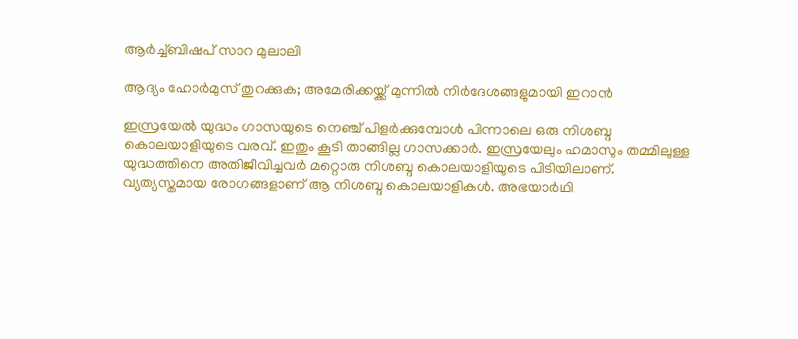ആർച്ച്‌ബിഷപ് സാറ മുലാലി

ആദ്യം ഹോര്‍മുസ് തുറക്കുക; അമേരിക്കയ്ക്ക് മുന്നില്‍ നിര്‍ദേശങ്ങളുമായി ഇറാന്‍

ഇസ്രയേല്‍ യുദ്ധം ഗാസയുടെ നെഞ്ച് പിളര്‍ക്കുമ്പോള്‍ പിന്നാലെ ഒരു നിശബ്ദ കൊലയാളിയുടെ വരവ്. ഇതും കൂടി താങ്ങില്ല ഗാസക്കാര്‍. ഇസ്രയേലും ഹമാസും തമ്മിലുള്ള യുദ്ധത്തിനെ അതിജീവിച്ചവര്‍ മറ്റൊരു നിശബ്ദ കൊലയാളിയുടെ പിടിയിലാണ്. വ്യത്യസ്തമായ രോഗങ്ങളാണ് ആ നിശബ്ദ കൊലയാളികള്‍. അഭയാര്‍ഥി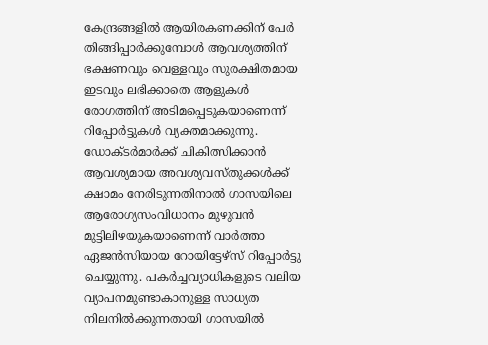കേന്ദ്രങ്ങളില്‍ ആയിരകണക്കിന് പേര്‍ തിങ്ങിപ്പാര്‍ക്കുമ്പോള്‍ ആവശ്യത്തിന് ഭക്ഷണവും വെള്ളവും സുരക്ഷിതമായ ഇടവും ലഭിക്കാതെ ആളുകള്‍ രോഗത്തിന് അടിമപ്പെടുകയാണെന്ന് റിപ്പോര്‍ട്ടുകള്‍ വ്യക്തമാക്കുന്നു. ഡോക്ടര്‍മാര്‍ക്ക് ചികിത്സിക്കാന്‍ ആവശ്യമായ അവശ്യവസ്തുക്കള്‍ക്ക് ക്ഷാമം നേരിടുന്നതിനാല്‍ ഗാസയിലെ ആരോഗ്യസംവിധാനം മുഴുവന്‍ മുട്ടിലിഴയുകയാണെന്ന് വാര്‍ത്താ ഏജന്‍സിയായ റോയിട്ടേഴ്‌സ് റിപ്പോര്‍ട്ടു ചെയ്യുന്നു. പകര്‍ച്ചവ്യാധികളുടെ വലിയ വ്യാപനമുണ്ടാകാനുള്ള സാധ്യത നിലനില്‍ക്കുന്നതായി ഗാസയില്‍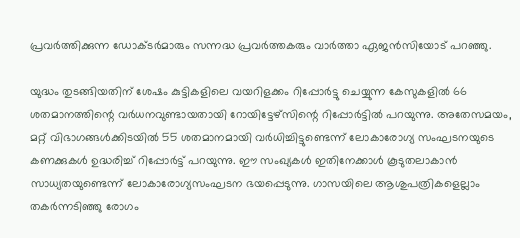പ്രവര്‍ത്തിക്കുന്ന ഡോക്ടര്‍മാരും സന്നദ്ധ പ്രവര്‍ത്തകരും വാര്‍ത്താ ഏജന്‍സിയോട് പറഞ്ഞു.

യുദ്ധം തുടങ്ങിയതിന് ശേഷം കുട്ടികളിലെ വയറിളക്കം റിപ്പോര്‍ട്ടു ചെയ്യുന്ന കേസുകളില്‍ 66 ശതമാനത്തിന്റെ വര്‍ധനവുണ്ടായതായി റോയിട്ടേഴ്‌സിന്റെ റിപ്പോര്‍ട്ടില്‍ പറയുന്നു. അതേസമയം, മറ്റ് വിഭാഗങ്ങള്‍ക്കിടയില്‍ 55 ശതമാനമായി വര്‍ധിച്ചിട്ടുണ്ടെന്ന് ലോകാരോഗ്യ സംഘടനയുടെ കണക്കുകള്‍ ഉദ്ധരിച്ച് റിപ്പോര്‍ട്ട് പറയുന്നു. ഈ സംഖ്യകള്‍ ഇതിനേക്കാള്‍ കൂടുതലാകാന്‍ സാധ്യതയുണ്ടെന്ന് ലോകാരോഗ്യസംഘടന ഭയപ്പെടുന്നു. ഗാസയിലെ ആശുപത്രികളെല്ലാം തകര്‍ന്നടിഞ്ഞു രോഗം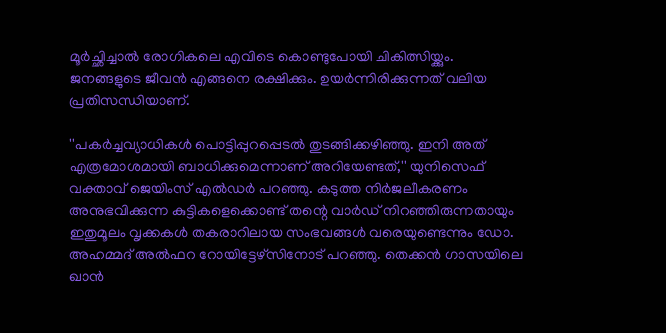മൂര്‍ച്ഛിച്ചാല്‍ രോഗികലെ എവിടെ കൊണ്ടുപോയി ചികിത്സിയ്ക്കും. ജനങ്ങളുടെ ജീവന്‍ എങ്ങനെ രക്ഷിക്കും. ഉയര്‍ന്നിരിക്കുന്നത് വലിയ പ്രതിസന്ധിയാണ്.

''പകര്‍ച്ചവ്യാധികള്‍ പൊട്ടിപ്പുറപ്പെടല്‍ തുടങ്ങിക്കഴിഞ്ഞു. ഇനി അത് എത്രമോശമായി ബാധിക്കുമെന്നാണ് അറിയേണ്ടത്,'' യുനിസെഫ് വക്താവ് ജെയിംസ് എല്‍ഡര്‍ പറഞ്ഞു. കടുത്ത നിര്‍ജലീകരണം അനുഭവിക്കുന്ന കുട്ടികളെക്കൊണ്ട് തന്റെ വാര്‍ഡ് നിറഞ്ഞിരുന്നതായും ഇതുമൂലം വൃക്കകള്‍ തകരാറിലായ സംഭവങ്ങള്‍ വരെയുണ്ടെന്നും ഡോ. അഹമ്മദ് അല്‍ഫറ റോയിട്ടേഴ്‌സിനോട് പറഞ്ഞു. തെക്കന്‍ ഗാസയിലെ ഖാന്‍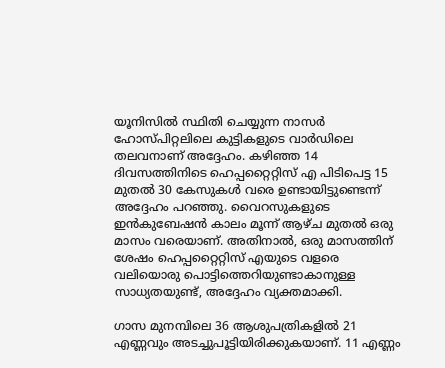യൂനിസില്‍ സ്ഥിതി ചെയ്യുന്ന നാസര്‍ ഹോസ്പിറ്റലിലെ കുട്ടികളുടെ വാര്‍ഡിലെ തലവനാണ് അദ്ദേഹം. കഴിഞ്ഞ 14 ദിവസത്തിനിടെ ഹെപ്പറ്റൈറ്റിസ് എ പിടിപെട്ട 15 മുതല്‍ 30 കേസുകള്‍ വരെ ഉണ്ടായിട്ടുണ്ടെന്ന് അദ്ദേഹം പറഞ്ഞു. വൈറസുകളുടെ ഇന്‍കുബേഷന്‍ കാലം മൂന്ന് ആഴ്ച മുതല്‍ ഒരു മാസം വരെയാണ്. അതിനാല്‍, ഒരു മാസത്തിന് ശേഷം ഹെപ്പറ്റൈറ്റിസ് എയുടെ വളരെ വലിയൊരു പൊട്ടിത്തെറിയുണ്ടാകാനുള്ള സാധ്യതയുണ്ട്, അദ്ദേഹം വ്യക്തമാക്കി.

ഗാസ മുനമ്പിലെ 36 ആശുപത്രികളില്‍ 21 എണ്ണവും അടച്ചുപൂട്ടിയിരിക്കുകയാണ്. 11 എണ്ണം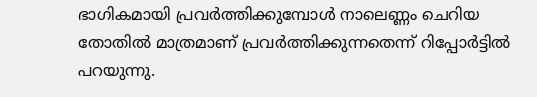ഭാഗികമായി പ്രവര്‍ത്തിക്കുമ്പോള്‍ നാലെണ്ണം ചെറിയ തോതില്‍ മാത്രമാണ് പ്രവര്‍ത്തിക്കുന്നതെന്ന് റിപ്പോര്‍ട്ടില്‍ പറയുന്നു.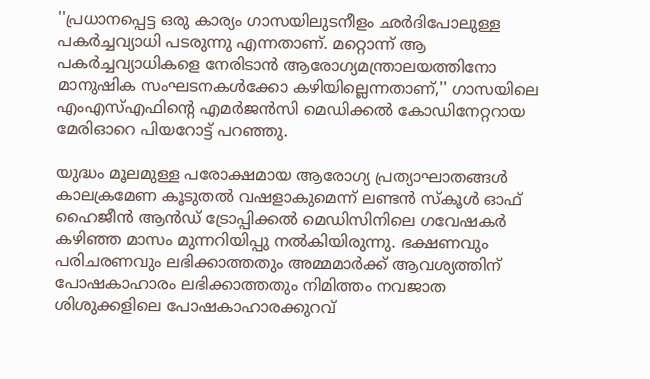''പ്രധാനപ്പെട്ട ഒരു കാര്യം ഗാസയിലുടനീളം ഛര്‍ദിപോലുള്ള പകര്‍ച്ചവ്യാധി പടരുന്നു എന്നതാണ്. മറ്റൊന്ന് ആ പകര്‍ച്ചവ്യാധികളെ നേരിടാന്‍ ആരോഗ്യമന്ത്രാലയത്തിനോ മാനുഷിക സംഘടനകള്‍ക്കോ കഴിയില്ലെന്നതാണ്,'' ഗാസയിലെ എംഎസ്എഫിന്റെ എമര്‍ജന്‍സി മെഡിക്കല്‍ കോഡിനേറ്ററായ മേരിഓറെ പിയറോട്ട് പറഞ്ഞു.

യുദ്ധം മൂലമുള്ള പരോക്ഷമായ ആരോഗ്യ പ്രത്യാഘാതങ്ങള്‍ കാലക്രമേണ കൂടുതല്‍ വഷളാകുമെന്ന് ലണ്ടന്‍ സ്‌കൂള്‍ ഓഫ് ഹൈജീന്‍ ആന്‍ഡ് ട്രോപ്പിക്കല്‍ മെഡിസിനിലെ ഗവേഷകര്‍ കഴിഞ്ഞ മാസം മുന്നറിയിപ്പു നല്‍കിയിരുന്നു. ഭക്ഷണവും പരിചരണവും ലഭിക്കാത്തതും അമ്മമാര്‍ക്ക് ആവശ്യത്തിന് പോഷകാഹാരം ലഭിക്കാത്തതും നിമിത്തം നവജാത ശിശുക്കളിലെ പോഷകാഹാരക്കുറവ്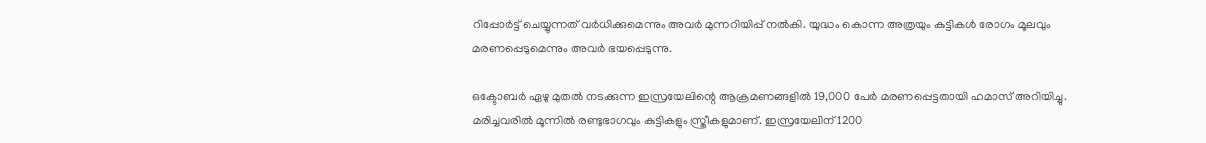റിപ്പോര്‍ട്ട് ചെയ്യുന്നത് വര്‍ധിക്കുമെന്നും അവര്‍ മുന്നറിയിപ്പ് നല്‍കി. യുദ്ധം കൊന്ന അത്രയും കുട്ടികള്‍ രോഗം മൂലവും മരണപ്പെടുമെന്നും അവര്‍ ഭയപ്പെടുന്നു.

ഒക്ടോബര്‍ ഏഴു മുതല്‍ നടക്കുന്ന ഇസ്രയേലിന്റെ ആക്രമണങ്ങളില്‍ 19,000 പേര്‍ മരണപ്പെട്ടതായി ഹമാസ് അറിയിച്ചു. മരിച്ചവരില്‍ മൂന്നില്‍ രണ്ടുഭാഗവും കുട്ടികളും സ്ത്രീകളുമാണ്. ഇസ്രയേലിന് 1200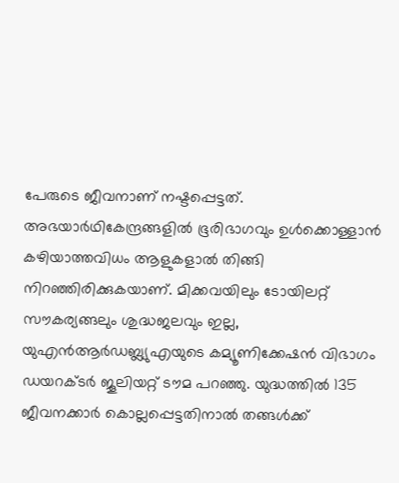പേരുടെ ജീവനാണ് നഷ്ടപ്പെട്ടത്. അഭയാര്‍ഥികേന്ദ്രങ്ങളില്‍ ഭൂരിഭാഗവും ഉള്‍ക്കൊള്ളാന്‍ കഴിയാത്തവിധം ആളുകളാല്‍ തിങ്ങി നിറഞ്ഞിരിക്കുകയാണ്. മിക്കവയിലും ടോയിലറ്റ് സൗകര്യങ്ങലും ശുദ്ധജലവും ഇല്ല, യുഎന്‍ആര്‍ഡബ്ല്യുഎയുടെ കമ്യൂണിക്കേഷന്‍ വിഭാഗം ഡയറക്ടര്‍ ജൂലിയറ്റ് ടൗമ പറഞ്ഞു. യുദ്ധത്തില്‍ 135 ജീവനക്കാര്‍ കൊല്ലപ്പെട്ടതിനാല്‍ തങ്ങള്‍ക്ക്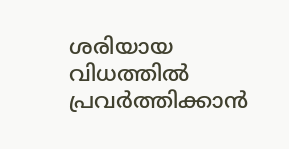ശരിയായ വിധത്തില്‍ പ്രവര്‍ത്തിക്കാന്‍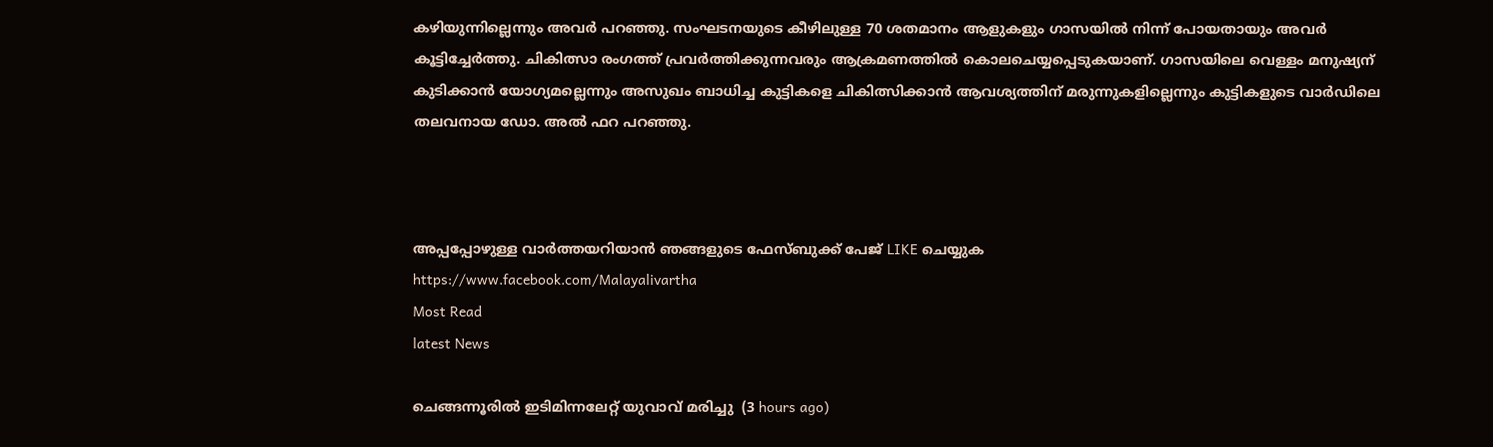കഴിയുന്നില്ലെന്നും അവര്‍ പറഞ്ഞു. സംഘടനയുടെ കീഴിലുള്ള 70 ശതമാനം ആളുകളും ഗാസയില്‍ നിന്ന് പോയതായും അവര്‍ കൂട്ടിച്ചേര്‍ത്തു. ചികിത്സാ രംഗത്ത് പ്രവര്‍ത്തിക്കുന്നവരും ആക്രമണത്തില്‍ കൊലചെയ്യപ്പെടുകയാണ്. ഗാസയിലെ വെള്ളം മനുഷ്യന് കുടിക്കാന്‍ യോഗ്യമല്ലെന്നും അസുഖം ബാധിച്ച കുട്ടികളെ ചികിത്സിക്കാന്‍ ആവശ്യത്തിന് മരുന്നുകളില്ലെന്നും കുട്ടികളുടെ വാര്‍ഡിലെ തലവനായ ഡോ. അല്‍ ഫറ പറഞ്ഞു.



അപ്പപ്പോഴുള്ള വാര്‍ത്തയറിയാന്‍ ഞങ്ങളുടെ ഫേസ്‌ബുക്ക്‌ പേജ് LIKE ചെയ്യുക
https://www.facebook.com/Malayalivartha
Most Read
latest News

ചെങ്ങന്നൂരിൽ ഇടിമിന്നലേറ്റ് യുവാവ് മരിച്ചു  (3 hours ago)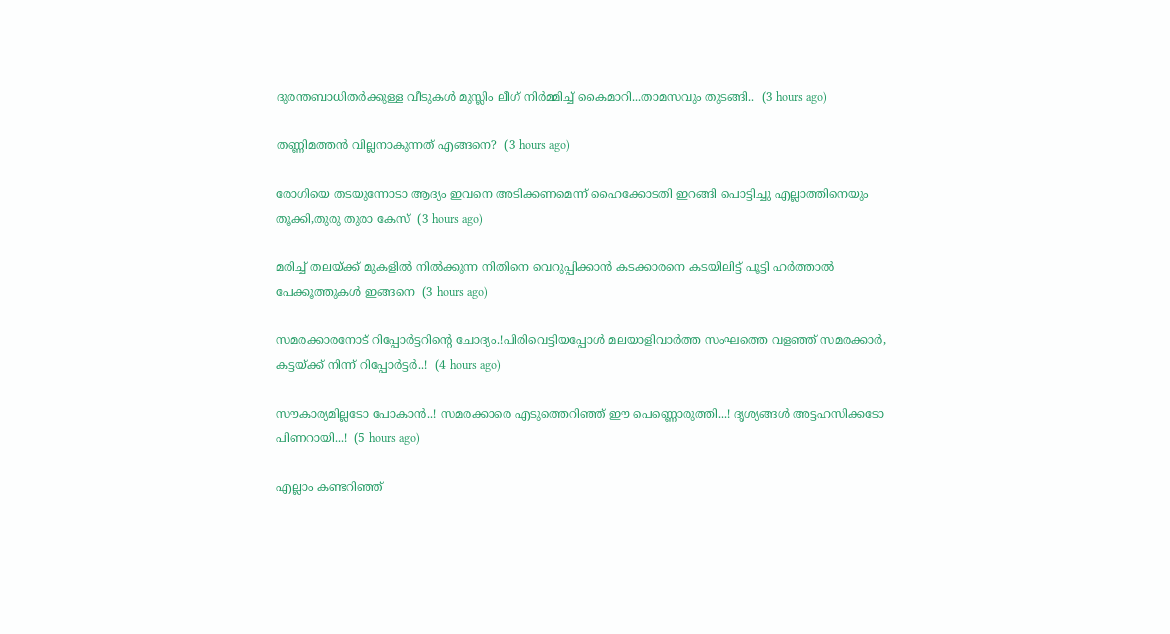ദുരന്തബാധിതര്‍ക്കുള്ള വീടുകള്‍ മുസ്ലിം ലീഗ് നിര്‍മ്മിച്ച് കൈമാറി...താമസവും തുടങ്ങി..  (3 hours ago)

തണ്ണിമത്തൻ വില്ലനാകുന്നത് എങ്ങനെ?  (3 hours ago)

രോഗിയെ തടയുന്നോടാ ആദ്യം ഇവനെ അടിക്കണമെന്ന് ഹൈക്കോടതി ഇറങ്ങി പൊട്ടിച്ചു എല്ലാത്തിനെയും തൂക്കി,തുരു തുരാ കേസ്  (3 hours ago)

മരിച്ച് തലയ്ക്ക് മുകളിൽ നിൽക്കുന്ന നിതിനെ വെറുപ്പിക്കാൻ കടക്കാരനെ കടയിലിട്ട് പൂട്ടി ഹർത്താൽ പേക്കൂത്തുകൾ ഇങ്ങനെ  (3 hours ago)

സമരക്കാരനോട് റിപ്പോർട്ടറിന്റെ ചോദ്യം.!പിരിവെട്ടിയപ്പോൾ മലയാളിവാർത്ത സംഘത്തെ വളഞ്ഞ് സമരക്കാർ, കട്ടയ്ക്ക് നിന്ന് റിപ്പോർട്ടർ..!  (4 hours ago)

സൗകാര്യമില്ലടോ പോകാന്‍..! സമരക്കാരെ എടുത്തെറിഞ്ഞ് ഈ പെണ്ണൊരുത്തി...! ദൃശ്യങ്ങൾ അട്ടഹസിക്കടോ പിണറായി...!  (5 hours ago)

എല്ലാം കണ്ടറിഞ്ഞ്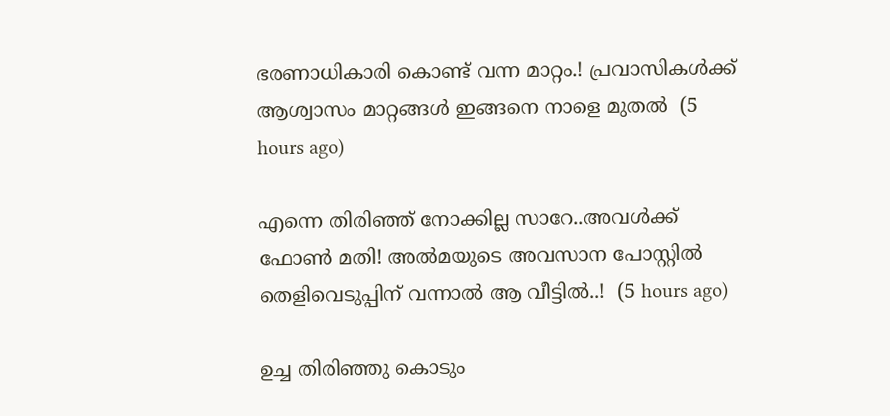ഭരണാധികാരി കൊണ്ട് വന്ന മാറ്റം.! പ്രവാസികൾക്ക് ആശ്വാസം മാറ്റങ്ങൾ ഇങ്ങനെ നാളെ മുതൽ  (5 hours ago)

എന്നെ തിരിഞ്ഞ് നോക്കില്ല സാറേ..അവൾക്ക് ഫോൺ മതി! അൽമയുടെ അവസാന പോസ്റ്റിൽ തെളിവെടുപ്പിന് വന്നാൽ ആ വീട്ടിൽ..!  (5 hours ago)

ഉച്ച തിരിഞ്ഞു കൊടും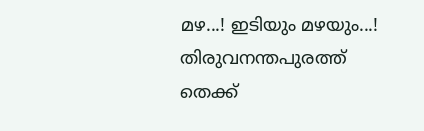മഴ...! ഇടിയും മഴയും...! തിരുവനന്തപുരത്ത് തെക്ക്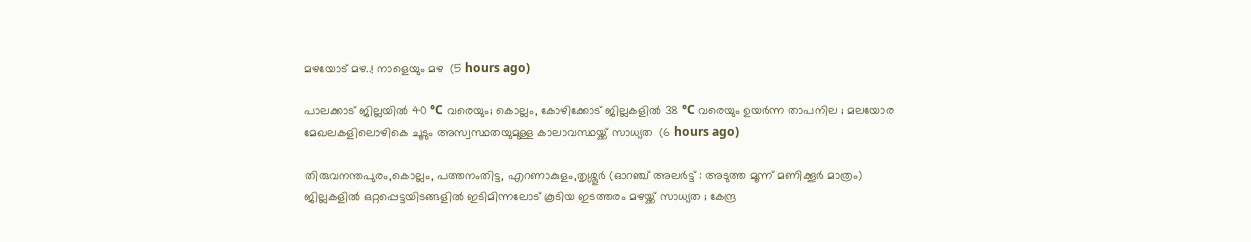മഴയോട് മഴ..! നാളെയും മഴ  (5 hours ago)

പാലക്കാട് ജില്ലയിൽ 40 °C വരെയും; കൊല്ലം, കോഴിക്കോട് ജില്ലകളിൽ 38 °C വരെയും ഉയർന്ന താപനില ; മലയോര മേഖലകളിലൊഴികെ ചൂടും അസ്വസ്ഥതയുമുള്ള കാലാവസ്ഥയ്ക്ക് സാധ്യത  (6 hours ago)

തിരുവനന്തപുരം,കൊല്ലം, പത്തനംതിട്ട, എറണാകുളം,തൃശ്ശൂർ (ഓറഞ്ച് അലർട്ട് : അടുത്ത മൂന്ന്‌ മണിക്കൂർ മാത്രം) ജില്ലകളിൽ ഒറ്റപ്പെട്ടയിടങ്ങളിൽ ഇടിമിന്നലോട് കൂടിയ ഇടത്തരം മഴയ്ക്ക് സാധ്യത ; കേന്ദ്ര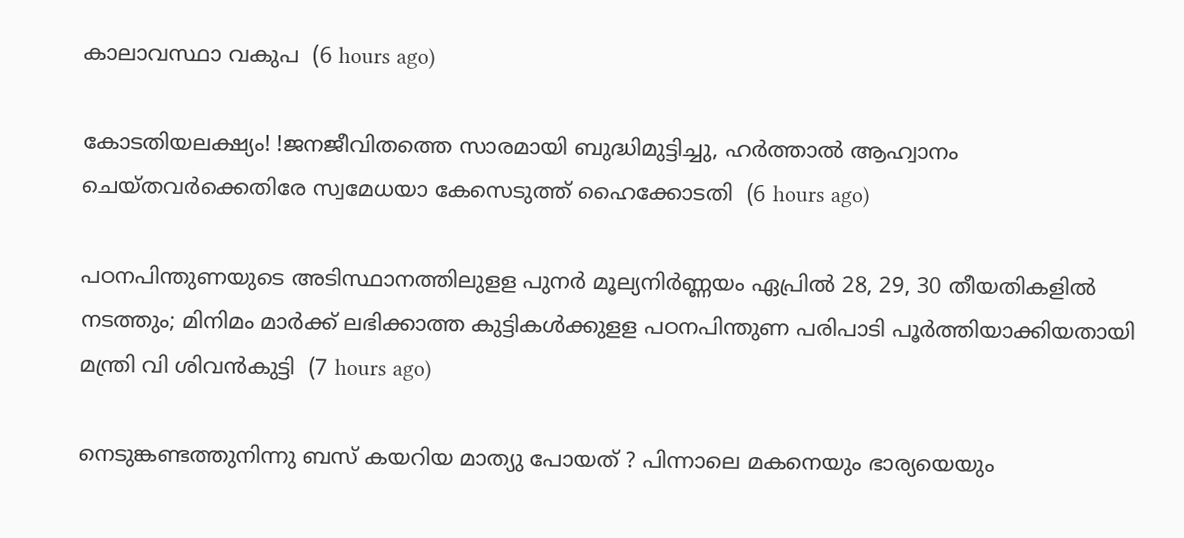കാലാവസ്ഥാ വകുപ  (6 hours ago)

കോടതിയലക്ഷ്യം! !ജനജീവിതത്തെ സാരമായി ബുദ്ധിമുട്ടിച്ചു, ഹർത്താൽ ആഹ്വാനം ചെയ്തവർക്കെതിരേ സ്വമേധയാ കേസെടുത്ത് ഹൈക്കോടതി  (6 hours ago)

പഠനപിന്തുണയുടെ അടിസ്ഥാനത്തിലുളള പുനർ മൂല്യനിർണ്ണയം ഏപ്രിൽ 28, 29, 30 തീയതികളിൽ നടത്തും; മിനിമം മാർക്ക് ലഭിക്കാത്ത കുട്ടികൾക്കുളള പഠനപിന്തുണ പരിപാടി പൂർത്തിയാക്കിയതായി മന്ത്രി വി ശിവൻകുട്ടി  (7 hours ago)

നെടുങ്കണ്ടത്തുനിന്നു ബസ് കയറിയ മാത്യു പോയത് ? പിന്നാലെ മകനെയും ഭാര്യയെയും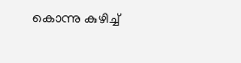കൊന്നു കുഴിച്ച്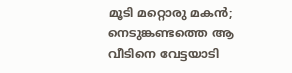മൂടി മറ്റൊരു മകൻ; നെടുങ്കണ്ടത്തെ ആ വീടിനെ വേട്ടയാടി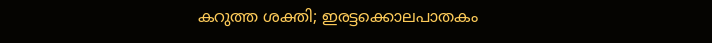കറുത്ത ശക്തി; ഇരട്ടക്കൊലപാതകം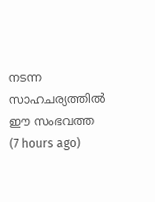നടന്ന സാഹചര്യത്തിൽ ഈ സംഭവത്ത  (7 hours ago)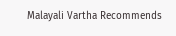Malayali Vartha Recommends